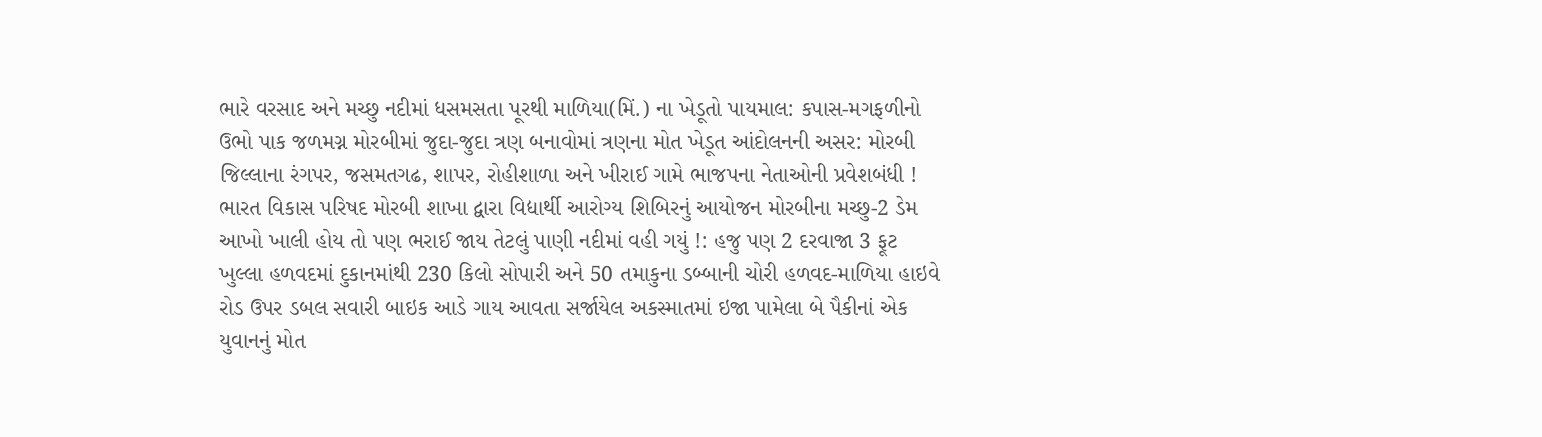ભારે વરસાદ અને મચ્છુ નદીમાં ધસમસતા પૂરથી માળિયા(મિં.) ના ખેડૂતો પાયમાલ: કપાસ-મગફળીનો ઉભો પાક જળમગ્ન મોરબીમાં જુદા-જુદા ત્રણ બનાવોમાં ત્રણના મોત ખેડૂત આંદોલનની અસર: મોરબી જિલ્લાના રંગપર, જસમતગઢ, શાપર, રોહીશાળા અને ખીરાઈ ગામે ભાજપના નેતાઓની પ્રવેશબંધી ! ભારત વિકાસ પરિષદ મોરબી શાખા દ્વારા વિદ્યાર્થી આરોગ્ય શિબિરનું આયોજન મોરબીના મચ્છુ-2 ડેમ આખો ખાલી હોય તો પણ ભરાઈ જાય તેટલું પાણી નદીમાં વહી ગયું !: હજુ પણ 2 દરવાજા 3 ફૂટ ખુલ્લા હળવદમાં દુકાનમાંથી 230 કિલો સોપારી અને 50 તમાકુના ડબ્બાની ચોરી હળવદ-માળિયા હાઇવે રોડ ઉપર ડબલ સવારી બાઇક આડે ગાય આવતા સર્જાયેલ અકસ્માતમાં ઇજા પામેલા બે પૈકીનાં એક યુવાનનું મોત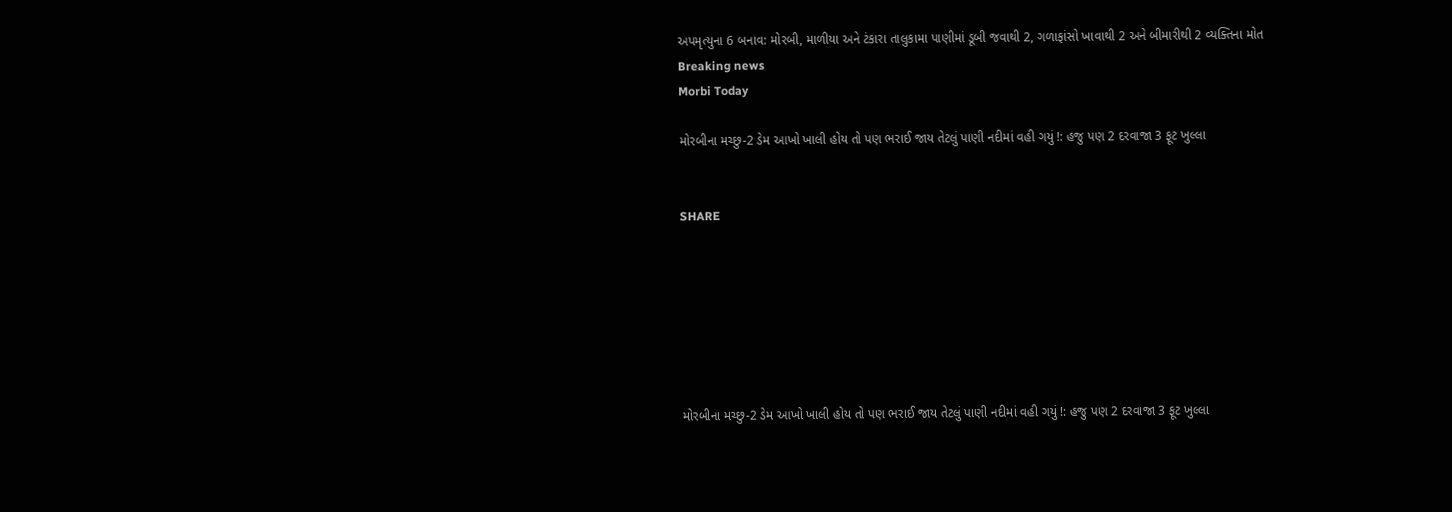અપમૃત્યુના 6 બનાવ: મોરબી, માળીયા અને ટંકારા તાલુકામા પાણીમાં ડૂબી જવાથી 2, ગળાફાંસો ખાવાથી 2 અને બીમારીથી 2 વ્યક્તિના મોત
Breaking news
Morbi Today

મોરબીના મચ્છુ-2 ડેમ આખો ખાલી હોય તો પણ ભરાઈ જાય તેટલું પાણી નદીમાં વહી ગયું !: હજુ પણ 2 દરવાજા 3 ફૂટ ખુલ્લા


SHARE







મોરબીના મચ્છુ-2 ડેમ આખો ખાલી હોય તો પણ ભરાઈ જાય તેટલું પાણી નદીમાં વહી ગયું !: હજુ પણ 2 દરવાજા 3 ફૂટ ખુલ્લા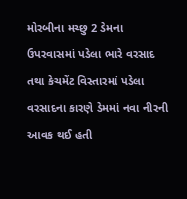મોરબીના મચ્છુ 2 ડેમના ઉપરવાસમાં પડેલા ભારે વરસાદ તથા કેચમેંટ વિસ્તારમાં પડેલા વરસાદના કારણે ડેમમાં નવા નીરની આવક થઈ હતી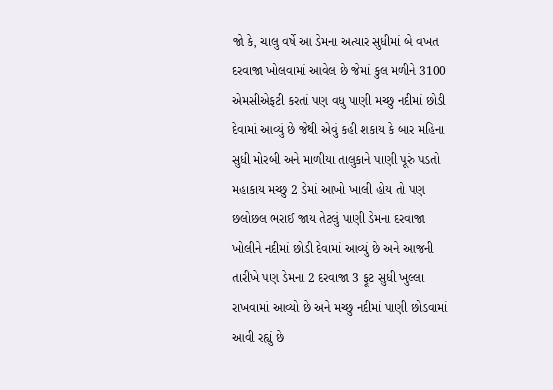જો કે, ચાલુ વર્ષે આ ડેમના અત્યાર સુધીમાં બે વખત દરવાજા ખોલવામાં આવેલ છે જેમાં કુલ મળીને 3100 એમસીએફટી કરતાં પણ વધુ પાણી મચ્છુ નદીમાં છોડી દેવામાં આવ્યું છે જેથી એવું કહી શકાય કે બાર મહિના સુધી મોરબી અને માળીયા તાલુકાને પાણી પૂરું પડતો મહાકાય મચ્છુ 2 ડેમાં આખો ખાલી હોય તો પણ છલોછલ ભરાઈ જાય તેટલું પાણી ડેમના દરવાજા ખોલીને નદીમાં છોડી દેવામાં આવ્યું છે અને આજની તારીખે પણ ડેમના 2 દરવાજા 3 ફૂટ સુધી ખુલ્લા રાખવામાં આવ્યો છે અને મચ્છુ નદીમાં પાણી છોડવામાં આવી રહ્યું છે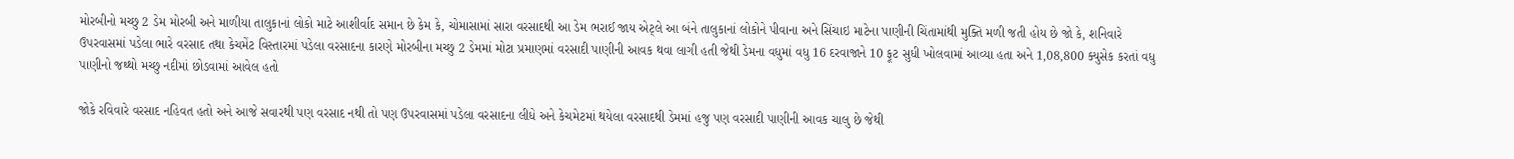મોરબીનો મચ્છુ 2 ડેમ મોરબી અને માળીયા તાલુકાનાં લોકો માટે આશીર્વાદ સમાન છે કેમ કે, ચોમાસામાં સારા વરસાદથી આ ડેમ ભરાઈ જાય એટ્લે આ બંને તાલુકાનાં લોકોને પીવાના અને સિંચાઇ માટેના પાણીની ચિંતામાંથી મુક્તિ મળી જતી હોય છે જો કે, શનિવારે ઉપરવાસમાં પડેલા ભારે વરસાદ તથા કેચમેંટ વિસ્તારમાં પડેલા વરસાદના કારણે મોરબીના મચ્છુ 2 ડેમમાં મોટા પ્રમાણમાં વરસાદી પાણીની આવક થવા લાગી હતી જેથી ડેમના વધુમાં વધુ 16 દરવાજાને 10 ફૂટ સુધી ખોલવામાં આવ્યા હતા અને 1,08,800 ક્યુસેક કરતાં વધુ પાણીનો જથ્થો મચ્છુ નદીમાં છોડવામાં આવેલ હતો

જોકે રવિવારે વરસાદ નહિવત હતો અને આજે સવારથી પણ વરસાદ નથી તો પણ ઉપરવાસમાં પડેલા વરસાદના લીધે અને કેચમેટમાં થયેલા વરસાદથી ડેમમાં હજુ પણ વરસાદી પાણીની આવક ચાલુ છે જેથી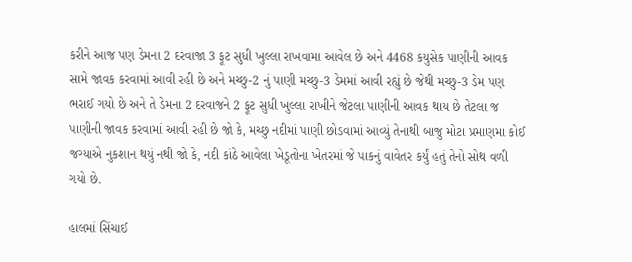કરીને આજ પણ ડેમના 2 દરવાજા 3 ફૂટ સુધી ખુલ્લા રાખવામા આવેલ છે અને 4468 કયુસેક પાણીની આવક સામે જાવક કરવામાં આવી રહી છે અને મચ્છુ-2 નું પાણી મચ્છુ-3 ડેમમાં આવી રહ્યું છે જેથી મચ્છુ-3 ડેમ પણ ભરાઈ ગયો છે અને તે ડેમના 2 દરવાજને 2 ફૂટ સુધી ખુલ્લા રાખીને જેટલા પાણીની આવક થાય છે તેટલા જ પાણીની જાવક કરવામાં આવી રહી છે જો કે, મચ્છુ નદીમાં પાણી છોડવામાં આવ્યું તેનાથી બાજુ મોટા પ્રમાણમા કોઈ જગ્યાએ નુકશાન થયું નથી જો કે, નદી કાંઠે આવેલા ખેડૂતોના ખેતરમાં જે પાકનું વાવેતર કર્યું હતું તેનો સોથ વળી ગયો છે.

હાલમાં સિંચાઈ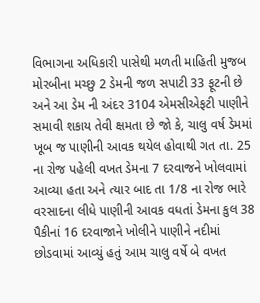વિભાગના અધિકારી પાસેથી મળતી માહિતી મુજબ મોરબીના મચ્છુ 2 ડેમની જળ સપાટી 33 ફૂટની છે અને આ ડેમ ની અંદર 3104 એમસીએફટી પાણીને સમાવી શકાય તેવી ક્ષમતા છે જો કે, ચાલુ વર્ષ ડેમમાં ખૂબ જ પાણીની આવક થયેલ હોવાથી ગત તા. 25 ના રોજ પહેલી વખત ડેમના 7 દરવાજને ખોલવામાં આવ્યા હતા અને ત્યાર બાદ તા 1/8 ના રોજ ભારે વરસાદના લીધે પાણીની આવક વધતાં ડેમના કુલ 38 પૈકીનાં 16 દરવાજાને ખોલીને પાણીને નદીમાં છોડવામાં આવ્યું હતું આમ ચાલુ વર્ષે બે વખત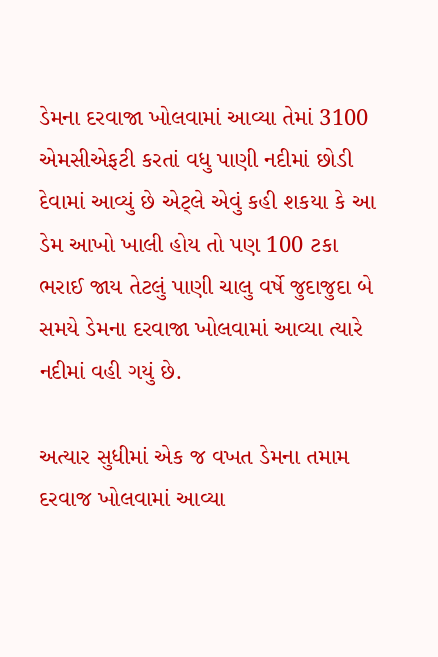ડેમના દરવાજા ખોલવામાં આવ્યા તેમાં 3100 એમસીએફટી કરતાં વધુ પાણી નદીમાં છોડી દેવામાં આવ્યું છે એટ્લે એવું કહી શકયા કે આ ડેમ આખો ખાલી હોય તો પણ 100 ટકા ભરાઈ જાય તેટલું પાણી ચાલુ વર્ષે જુદાજુદા બે સમયે ડેમના દરવાજા ખોલવામાં આવ્યા ત્યારે નદીમાં વહી ગયું છે.

અત્યાર સુધીમાં એક જ વખત ડેમના તમામ દરવાજ ખોલવામાં આવ્યા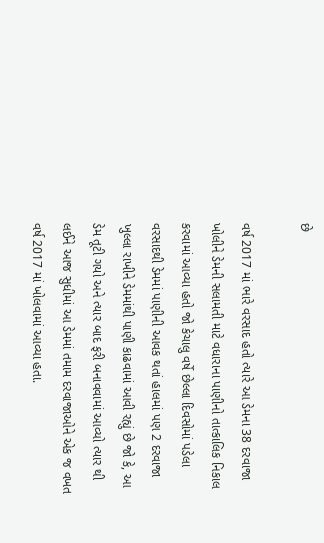છે

વર્ષ 2017 માં ભારે વરસાદ હતો ત્યારે આ ડેમના 38 દરવાજા ખોલીને ડેમની સલામતી માટે વધારાના પાણીનો તાત્કાલિક નિકાલ કરવામાં આવ્યા હતો જો કેચાલુ વર્ષે છેલ્લા દિવસોમાં પડેલા વરસાદથી ડેમમાં પાણીની આવક થતાં હાલમાં પણ 2 દરવાજા ખુલ્લા રાખીને ડેમમાંથી પાણી કાઢવામાં આવી રહ્યું છે જો કે, આ ડેમ તૂટી ગયો અને ત્યાર બાદ ફરી બનાવવામાં આવ્યો ત્યાર થી લઈને આજ સુધીમાં આ ડેમમાં તમામ દરવાજાઓને એક જ વખત વર્ષ 2017 માં ખોલવામાં આવ્યા હતા.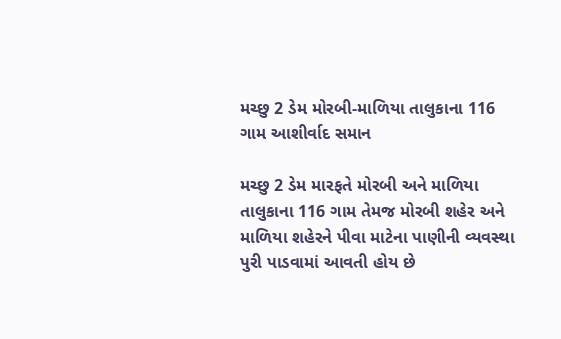મચ્છુ 2 ડેમ મોરબી-માળિયા તાલુકાના 116 ગામ આશીર્વાદ સમાન

મચ્છુ 2 ડેમ મારફતે મોરબી અને માળિયા તાલુકાના 116 ગામ તેમજ મોરબી શહેર અને માળિયા શહેરને પીવા માટેના પાણીની વ્યવસ્થા પુરી પાડવામાં આવતી હોય છે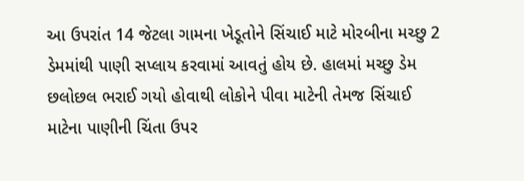આ ઉપરાંત 14 જેટલા ગામના ખેડૂતોને સિંચાઈ માટે મોરબીના મચ્છુ 2 ડેમમાંથી પાણી સપ્લાય કરવામાં આવતું હોય છે. હાલમાં મચ્છુ ડેમ છલોછલ ભરાઈ ગયો હોવાથી લોકોને પીવા માટેની તેમજ સિંચાઈ માટેના પાણીની ચિંતા ઉપર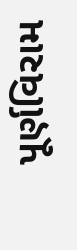પૂર્ણવિરામ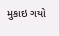મુકાઇ ગયો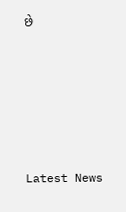છે






Latest News